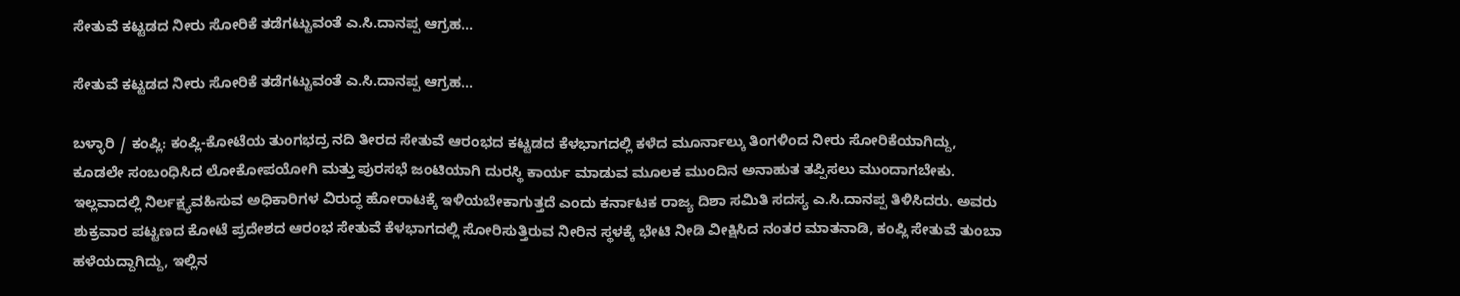ಸೇತುವೆ ಕಟ್ಟಡದ ನೀರು ಸೋರಿಕೆ ತಡೆಗಟ್ಟುವಂತೆ ಎ.ಸಿ.ದಾನಪ್ಪ ಆಗ್ರಹ…

ಸೇತುವೆ ಕಟ್ಟಡದ ನೀರು ಸೋರಿಕೆ ತಡೆಗಟ್ಟುವಂತೆ ಎ.ಸಿ.ದಾನಪ್ಪ ಆಗ್ರಹ…

ಬಳ್ಳಾರಿ / ಕಂಪ್ಲಿ: ಕಂಪ್ಲಿ-ಕೋಟೆಯ ತುಂಗಭದ್ರ ನದಿ ತೀರದ ಸೇತುವೆ ಆರಂಭದ ಕಟ್ಟಡದ ಕೆಳಭಾಗದಲ್ಲಿ ಕಳೆದ ಮೂರ್ನಾಲ್ಕು ತಿಂಗಳಿಂದ ನೀರು ಸೋರಿಕೆಯಾಗಿದ್ದು, ಕೂಡಲೇ ಸಂಬಂಧಿಸಿದ ಲೋಕೋಪಯೋಗಿ ಮತ್ತು ಪುರಸಭೆ ಜಂಟಿಯಾಗಿ ದುರಸ್ಥಿ ಕಾರ್ಯ ಮಾಡುವ ಮೂಲಕ ಮುಂದಿನ ಅನಾಹುತ ತಪ್ಪಿಸಲು ಮುಂದಾಗಬೇಕು. ಇಲ್ಲವಾದಲ್ಲಿ ನಿರ್ಲಕ್ಷ್ಯವಹಿಸುವ ಅಧಿಕಾರಿಗಳ ವಿರುದ್ಧ ಹೋರಾಟಕ್ಕೆ ಇಳಿಯಬೇಕಾಗುತ್ತದೆ ಎಂದು ಕರ್ನಾಟಕ ರಾಜ್ಯ ದಿಶಾ ಸಮಿತಿ ಸದಸ್ಯ ಎ.ಸಿ.ದಾನಪ್ಪ ತಿಳಿಸಿದರು. ಅವರು ಶುಕ್ರವಾರ ಪಟ್ಟಣದ ಕೋಟೆ ಪ್ರದೇಶದ ಆರಂಭ ಸೇತುವೆ ಕೆಳಭಾಗದಲ್ಲಿ ಸೋರಿಸುತ್ತಿರುವ ನೀರಿನ ಸ್ಥಳಕ್ಕೆ ಭೇಟಿ ನೀಡಿ ವೀಕ್ಷಿಸಿದ ನಂತರ ಮಾತನಾಡಿ, ಕಂಪ್ಲಿ ಸೇತುವೆ ತುಂಬಾ ಹಳೆಯದ್ದಾಗಿದ್ದು, ಇಲ್ಲಿನ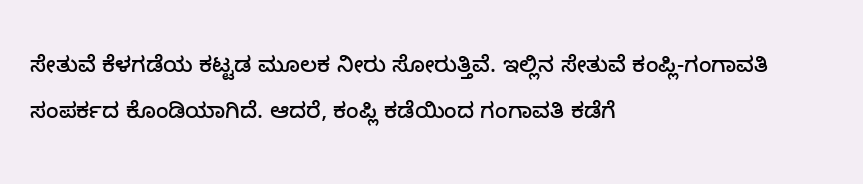ಸೇತುವೆ ಕೆಳಗಡೆಯ ಕಟ್ಟಡ ಮೂಲಕ ನೀರು ಸೋರುತ್ತಿವೆ. ಇಲ್ಲಿನ ಸೇತುವೆ ಕಂಪ್ಲಿ-ಗಂಗಾವತಿ ಸಂಪರ್ಕದ ಕೊಂಡಿಯಾಗಿದೆ. ಆದರೆ, ಕಂಪ್ಲಿ ಕಡೆಯಿಂದ ಗಂಗಾವತಿ ಕಡೆಗೆ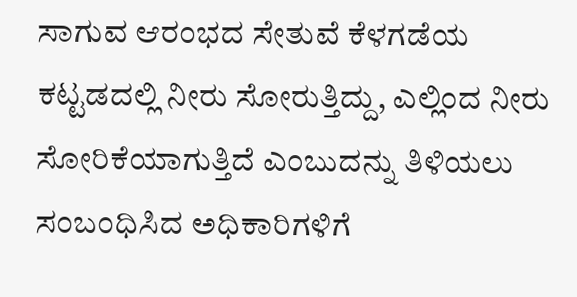ಸಾಗುವ ಆರಂಭದ ಸೇತುವೆ ಕೆಳಗಡೆಯ ಕಟ್ಟಡದಲ್ಲಿ ನೀರು ಸೋರುತ್ತಿದ್ದು, ಎಲ್ಲಿಂದ ನೀರು ಸೋರಿಕೆಯಾಗುತ್ತಿದೆ ಎಂಬುದನ್ನು ತಿಳಿಯಲು ಸಂಬಂಧಿಸಿದ ಅಧಿಕಾರಿಗಳಿಗೆ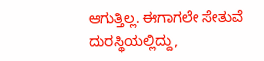ಆಗುತ್ತಿಲ್ಲ. ಈಗಾಗಲೇ ಸೇತುವೆ ದುರಸ್ಥಿಯಲ್ಲಿದ್ದು,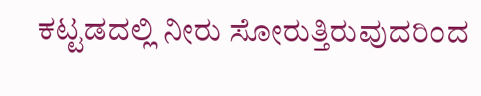ಕಟ್ಟಡದಲ್ಲಿ ನೀರು ಸೋರುತ್ತಿರುವುದರಿಂದ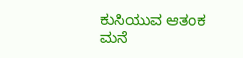ಕುಸಿಯುವ ಆತಂಕ ಮನೆ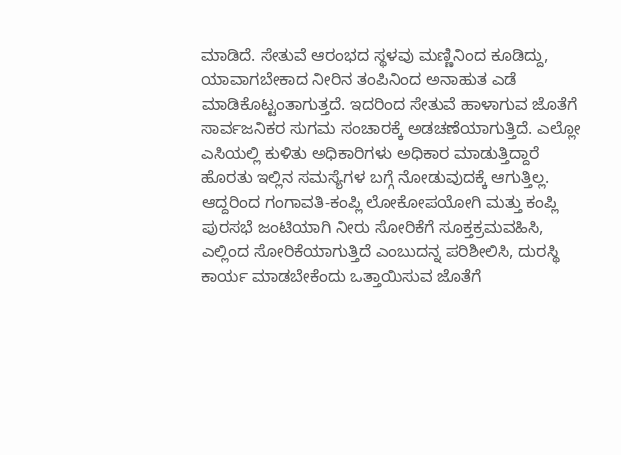ಮಾಡಿದೆ. ಸೇತುವೆ ಆರಂಭದ ಸ್ಥಳವು ಮಣ್ಣಿನಿಂದ ಕೂಡಿದ್ದು, ಯಾವಾಗಬೇಕಾದ ನೀರಿನ ತಂಪಿನಿಂದ ಅನಾಹುತ ಎಡೆ ಮಾಡಿಕೊಟ್ಟಂತಾಗುತ್ತದೆ. ಇದರಿಂದ ಸೇತುವೆ ಹಾಳಾಗುವ ಜೊತೆಗೆ ಸಾರ್ವಜನಿಕರ ಸುಗಮ ಸಂಚಾರಕ್ಕೆ ಅಡಚಣೆಯಾಗುತ್ತಿದೆ. ಎಲ್ಲೋ ಎಸಿಯಲ್ಲಿ ಕುಳಿತು ಅಧಿಕಾರಿಗಳು ಅಧಿಕಾರ ಮಾಡುತ್ತಿದ್ದಾರೆ ಹೊರತು ಇಲ್ಲಿನ ಸಮಸ್ಯೆಗಳ ಬಗ್ಗೆ ನೋಡುವುದಕ್ಕೆ ಆಗುತ್ತಿಲ್ಲ. ಆದ್ದರಿಂದ ಗಂಗಾವತಿ-ಕಂಪ್ಲಿ ಲೋಕೋಪಯೋಗಿ ಮತ್ತು ಕಂಪ್ಲಿ ಪುರಸಭೆ ಜಂಟಿಯಾಗಿ ನೀರು ಸೋರಿಕೆಗೆ ಸೂಕ್ತಕ್ರಮವಹಿಸಿ, ಎಲ್ಲಿಂದ ಸೋರಿಕೆಯಾಗುತ್ತಿದೆ ಎಂಬುದನ್ನ ಪರಿಶೀಲಿಸಿ, ದುರಸ್ಥಿ ಕಾರ್ಯ ಮಾಡಬೇಕೆಂದು ಒತ್ತಾಯಿಸುವ ಜೊತೆಗೆ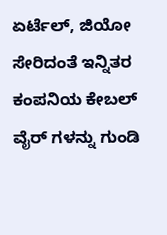ಏರ್ಟೆಲ್, ಜಿಯೋ ಸೇರಿದಂತೆ ಇನ್ನಿತರ ಕಂಪನಿಯ ಕೇಬಲ್ ವೈರ್ ಗಳನ್ನು ಗುಂಡಿ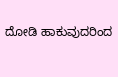ದೋಡಿ ಹಾಕುವುದರಿಂದ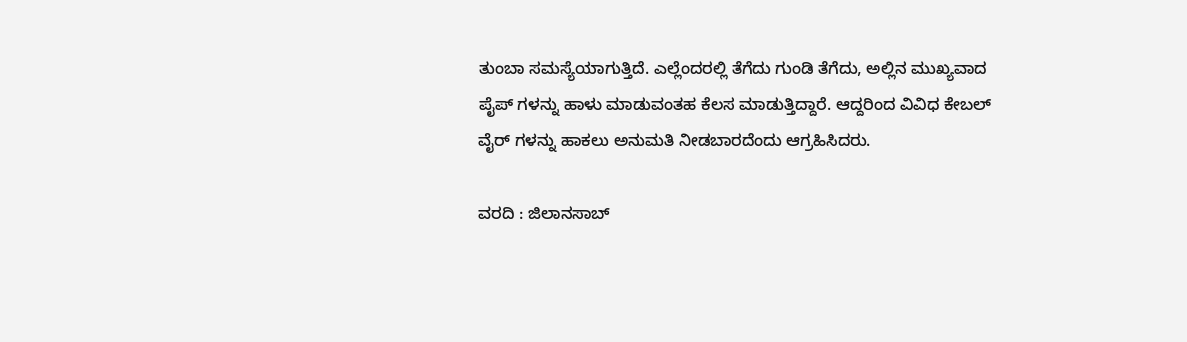ತುಂಬಾ ಸಮಸ್ಯೆಯಾಗುತ್ತಿದೆ. ಎಲ್ಲೆಂದರಲ್ಲಿ ತೆಗೆದು ಗುಂಡಿ ತೆಗೆದು, ಅಲ್ಲಿನ ಮುಖ್ಯವಾದ ಪೈಪ್ ಗಳನ್ನು ಹಾಳು ಮಾಡುವಂತಹ ಕೆಲಸ ಮಾಡುತ್ತಿದ್ದಾರೆ. ಆದ್ದರಿಂದ ವಿವಿಧ ಕೇಬಲ್ ವೈರ್ ಗಳನ್ನು ಹಾಕಲು ಅನುಮತಿ ನೀಡಬಾರದೆಂದು ಆಗ್ರಹಿಸಿದರು.

ವರದಿ : ಜಿಲಾನಸಾಬ್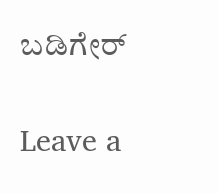ಬಡಿಗೇರ್

Leave a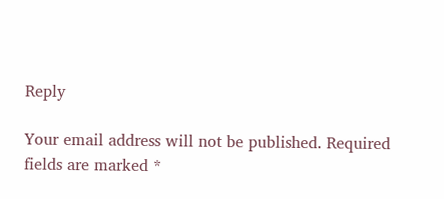Reply

Your email address will not be published. Required fields are marked *